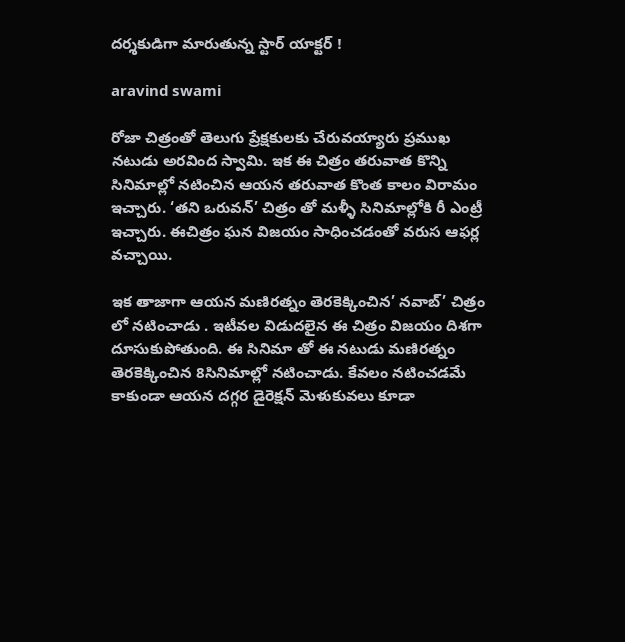దర్శకుడిగా మారుతున్న స్టార్ యాక్టర్ !

aravind swami

రోజా చిత్రంతో తెలుగు ప్రేక్షకులకు చేరువయ్యారు ప్రముఖ నటుడు అరవింద స్వామి. ఇక ఈ చిత్రం తరువాత కొన్ని సినిమాల్లో నటించిన ఆయన తరువాత కొంత కాలం విరామం ఇచ్చారు. ‘తని ఒరువన్’ చిత్రం తో మళ్ళీ సినిమాల్లోకి రీ ఎంట్రీ ఇచ్చారు. ఈచిత్రం ఘన విజయం సాధించడంతో వరుస ఆఫర్ల వచ్చాయి.

ఇక తాజాగా ఆయన మణిరత్నం తెరకెక్కించిన’ నవాబ్’ చిత్రం లో నటించాడు . ఇటీవల విడుదలైన ఈ చిత్రం విజయం దిశగా దూసుకుపోతుంది. ఈ సినిమా తో ఈ నటుడు మణిరత్నం తెరకెక్కించిన 8సినిమాల్లో నటించాడు. కేవలం నటించడమే కాకుండా ఆయన దగ్గర డైరెక్షన్ మెళుకువలు కూడా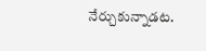నేర్చుకున్నాడట.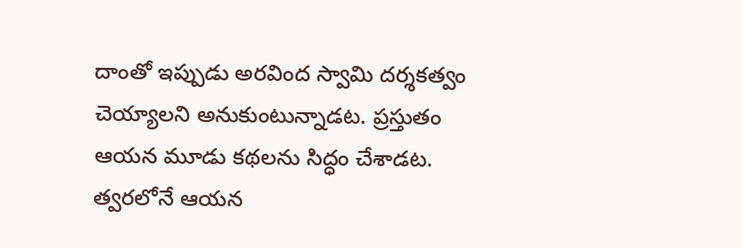దాంతో ఇప్పుడు అరవింద స్వామి దర్శకత్వం చెయ్యాలని అనుకుంటున్నాడట. ప్రస్తుతం ఆయన మూడు కథలను సిద్ధం చేశాడట. త్వరలోనే ఆయన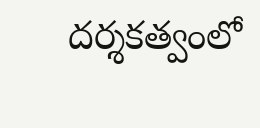దర్శకత్వంలో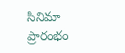సినిమా ప్రారంభం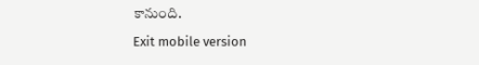కానుంది.

Exit mobile version